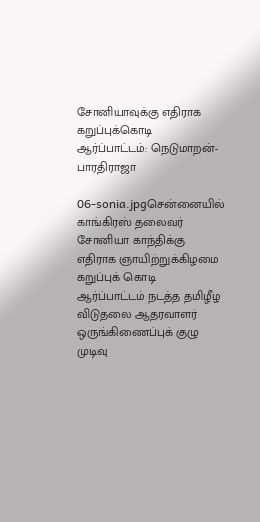சோனியாவுக்கு எதிராக கறுப்புக்கொடி ஆர்ப்பாட்டம்: நெடுமாறன்- பாரதிராஜா

06-sonia.jpgசென்னையில் காங்கிரஸ் தலைவர் சோனியா காந்திக்கு எதிராக ஞாயிற்றுக்கிழமை கறுப்புக் கொடி ஆர்ப்பாட்டம் நடத்த தமிழீழ விடுதலை ஆதரவாளர் ஒருங்கிணைப்புக் குழு முடிவு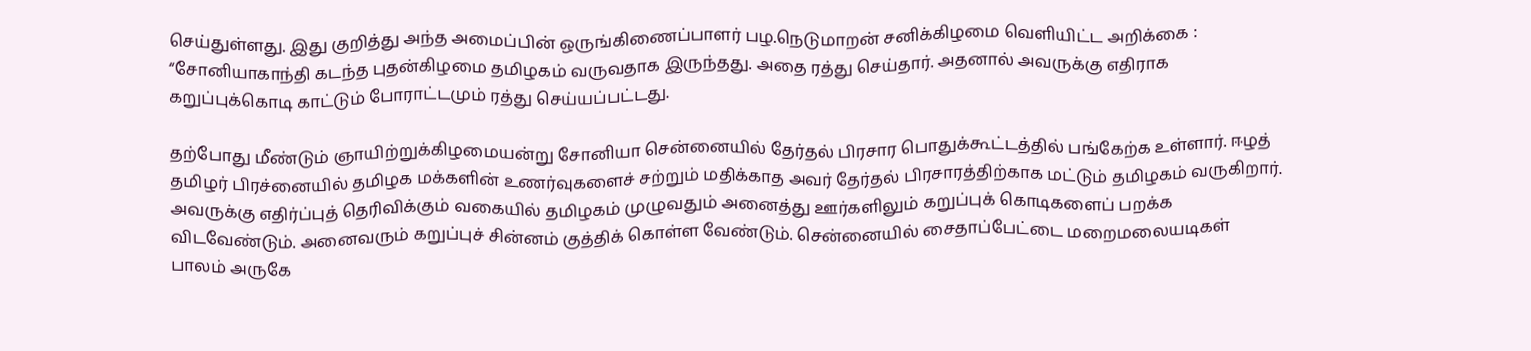செய்துள்ளது. இது குறித்து அந்த அமைப்பின் ஒருங்கிணைப்பாளர் பழ.நெடுமாறன் சனிக்கிழமை வெளியிட்ட அறிக்கை : “சோனியாகாந்தி கடந்த புதன்கிழமை தமிழகம் வருவதாக இருந்தது. அதை ரத்து செய்தார். அதனால் அவருக்கு எதிராக கறுப்புக்கொடி காட்டும் போராட்டமும் ரத்து செய்யப்பட்டது.

தற்போது மீண்டும் ஞாயிற்றுக்கிழமையன்று சோனியா சென்னையில் தேர்தல் பிரசார பொதுக்கூட்டத்தில் பங்கேற்க உள்ளார். ஈழத் தமிழர் பிரச்னையில் தமிழக மக்களின் உணர்வுகளைச் சற்றும் மதிக்காத அவர் தேர்தல் பிரசாரத்திற்காக மட்டும் தமிழகம் வருகிறார். அவருக்கு எதிர்ப்புத் தெரிவிக்கும் வகையில் தமிழகம் முழுவதும் அனைத்து ஊர்களிலும் கறுப்புக் கொடிகளைப் பறக்க விடவேண்டும். அனைவரும் கறுப்புச் சின்னம் குத்திக் கொள்ள வேண்டும். சென்னையில் சைதாப்பேட்டை மறைமலையடிகள் பாலம் அருகே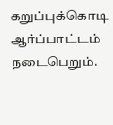கறுப்புக்கொடி ஆர்ப்பாட்டம் நடைபெறும்.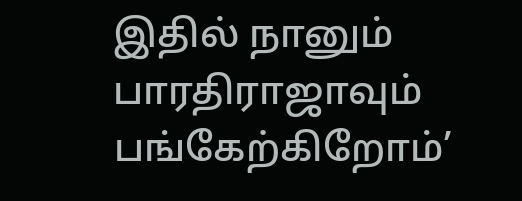இதில் நானும் பாரதிராஜாவும் பங்கேற்கிறோம்’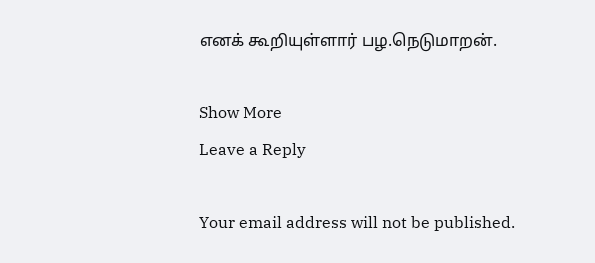எனக் கூறியுள்ளார் பழ.நெடுமாறன்.

Show More
Leave a Reply

Your email address will not be published.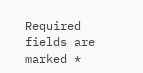Required fields are marked *